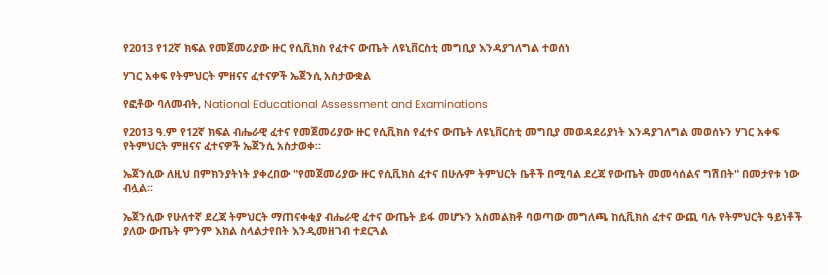የ2013 የ12ኛ ክፍል የመጀመሪያው ዙር የሲቪክስ የፈተና ውጤት ለዩኒቨርስቲ መግቢያ እንዳያገለግል ተወሰነ

ሃገር አቀፍ የትምህርት ምዘናና ፈተናዎች ኤጀንሲ አስታውቋል

የፎቶው ባለመብት, National Educational Assessment and Examinations

የ2013 ዓ.ም የ12ኛ ክፍል ብሔራዊ ፈተና የመጀመሪያው ዙር የሲቪክስ የፈተና ውጤት ለዩኒቨርስቲ መግቢያ መወዳደሪያነት እንዳያገለግል መወሰኑን ሃገር አቀፍ የትምህርት ምዘናና ፈተናዎች ኤጀንሲ አስታወቀ።

ኤጀንሲው ለዚህ በምክንያትነት ያቀረበው "የመጀመሪያው ዙር የሲቪክስ ፈተና በሁሉም ትምህርት ቤቶች በሚባል ደረጃ የውጤት መመሳሰልና ግሽበት" በመታየቱ ነው ብሏል።

ኤጀንሲው የሁለተኛ ደረጃ ትምህርት ማጠናቀቂያ ብሔራዊ ፈተና ውጤት ይፋ መሆኑን አስመልክቶ ባወጣው መግለጫ ከሲቪክስ ፈተና ውጪ ባሉ የትምህርት ዓይነቶች ያለው ውጤት ምንም እክል ስላልታየበት እንዲመዘገብ ተደርጓል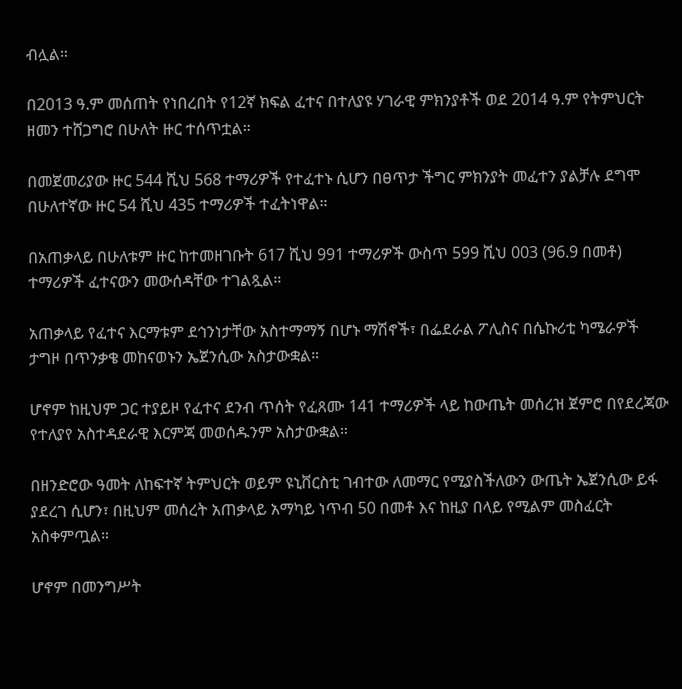ብሏል።

በ2013 ዓ.ም መሰጠት የነበረበት የ12ኛ ክፍል ፈተና በተለያዩ ሃገራዊ ምክንያቶች ወደ 2014 ዓ.ም የትምህርት ዘመን ተሸጋግሮ በሁለት ዙር ተሰጥቷል።

በመጀመሪያው ዙር 544 ሺህ 568 ተማሪዎች የተፈተኑ ሲሆን በፀጥታ ችግር ምክንያት መፈተን ያልቻሉ ደግሞ በሁለተኛው ዙር 54 ሺህ 435 ተማሪዎች ተፈትነዋል።

በአጠቃላይ በሁለቱም ዙር ከተመዘገቡት 617 ሺህ 991 ተማሪዎች ውስጥ 599 ሺህ 003 (96.9 በመቶ) ተማሪዎች ፈተናውን መውሰዳቸው ተገልጿል።

አጠቃላይ የፈተና እርማቱም ደኅንነታቸው አስተማማኝ በሆኑ ማሽኖች፣ በፌደራል ፖሊስና በሴኩሪቲ ካሜራዎች ታግዞ በጥንቃቄ መከናወኑን ኤጀንሲው አስታውቋል።

ሆኖም ከዚህም ጋር ተያይዞ የፈተና ደንብ ጥሰት የፈጸሙ 141 ተማሪዎች ላይ ከውጤት መሰረዝ ጀምሮ በየደረጃው የተለያየ አስተዳደራዊ እርምጃ መወሰዱንም አስታውቋል።

በዘንድሮው ዓመት ለከፍተኛ ትምህርት ወይም ዩኒቨርስቲ ገብተው ለመማር የሚያስችለውን ውጤት ኤጀንሲው ይፋ ያደረገ ሲሆን፣ በዚህም መሰረት አጠቃላይ አማካይ ነጥብ 50 በመቶ እና ከዚያ በላይ የሚልም መስፈርት አስቀምጧል።

ሆኖም በመንግሥት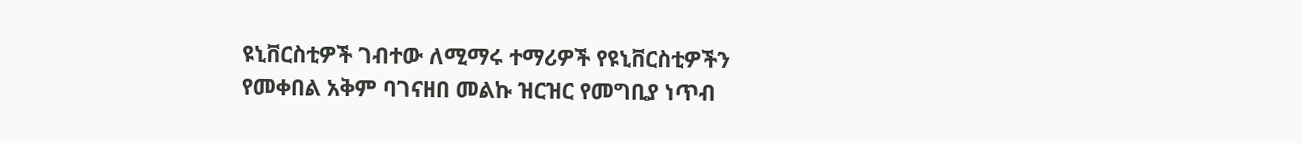ዩኒቨርስቲዎች ገብተው ለሚማሩ ተማሪዎች የዩኒቨርስቲዎችን የመቀበል አቅም ባገናዘበ መልኩ ዝርዝር የመግቢያ ነጥብ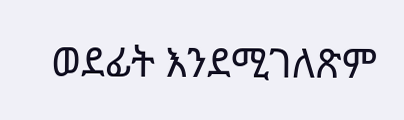ወደፊት እንደሚገለጽም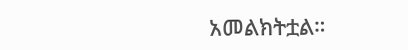አመልክትቷል።